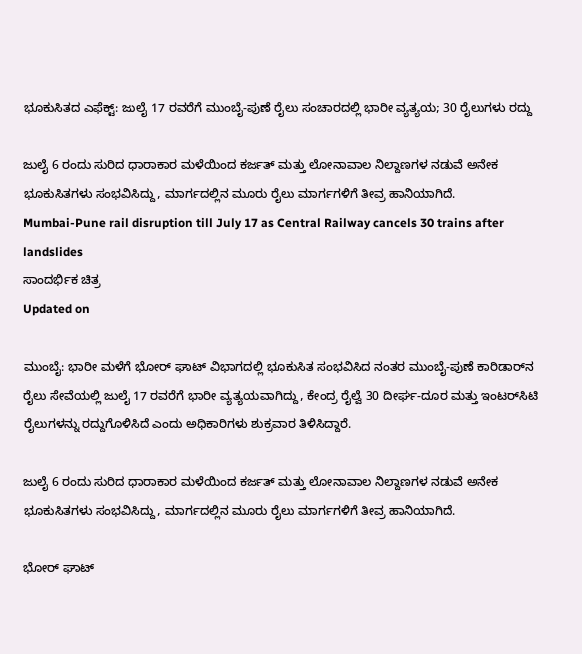ಭೂಕುಸಿತದ ಎಫೆಕ್ಟ್: ಜುಲೈ 17 ರವರೆಗೆ ಮುಂಬೈ-ಪುಣೆ ರೈಲು ಸಂಚಾರದಲ್ಲಿ ಭಾರೀ ವ್ಯತ್ಯಯ; 30 ರೈಲುಗಳು ರದ್ದು

ಜುಲೈ 6 ರಂದು ಸುರಿದ ಧಾರಾಕಾರ ಮಳೆಯಿಂದ ಕರ್ಜತ್ ಮತ್ತು ಲೋನಾವಾಲ ನಿಲ್ದಾಣಗಳ ನಡುವೆ ಅನೇಕ ಭೂಕುಸಿತಗಳು ಸಂಭವಿಸಿದ್ದು, ಮಾರ್ಗದಲ್ಲಿನ ಮೂರು ರೈಲು ಮಾರ್ಗಗಳಿಗೆ ತೀವ್ರ ಹಾನಿಯಾಗಿದೆ.
Mumbai-Pune rail disruption till July 17 as Central Railway cancels 30 trains after landslides
ಸಾಂದರ್ಭಿಕ ಚಿತ್ರ
Updated on

ಮುಂಬೈ: ಭಾರೀ ಮಳೆಗೆ ಭೋರ್ ಘಾಟ್ ವಿಭಾಗದಲ್ಲಿ ಭೂಕುಸಿತ ಸಂಭವಿಸಿದ ನಂತರ ಮುಂಬೈ-ಪುಣೆ ಕಾರಿಡಾರ್‌ನ ರೈಲು ಸೇವೆಯಲ್ಲಿ ಜುಲೈ 17 ರವರೆಗೆ ಭಾರೀ ವ್ಯತ್ಯಯವಾಗಿದ್ದು, ಕೇಂದ್ರ ರೈಲ್ವೆ 30 ದೀರ್ಘ-ದೂರ ಮತ್ತು ಇಂಟರ್‌ಸಿಟಿ ರೈಲುಗಳನ್ನು ರದ್ದುಗೊಳಿಸಿದೆ ಎಂದು ಅಧಿಕಾರಿಗಳು ಶುಕ್ರವಾರ ತಿಳಿಸಿದ್ದಾರೆ.

ಜುಲೈ 6 ರಂದು ಸುರಿದ ಧಾರಾಕಾರ ಮಳೆಯಿಂದ ಕರ್ಜತ್ ಮತ್ತು ಲೋನಾವಾಲ ನಿಲ್ದಾಣಗಳ ನಡುವೆ ಅನೇಕ ಭೂಕುಸಿತಗಳು ಸಂಭವಿಸಿದ್ದು, ಮಾರ್ಗದಲ್ಲಿನ ಮೂರು ರೈಲು ಮಾರ್ಗಗಳಿಗೆ ತೀವ್ರ ಹಾನಿಯಾಗಿದೆ.

ಭೋರ್ ಘಾಟ್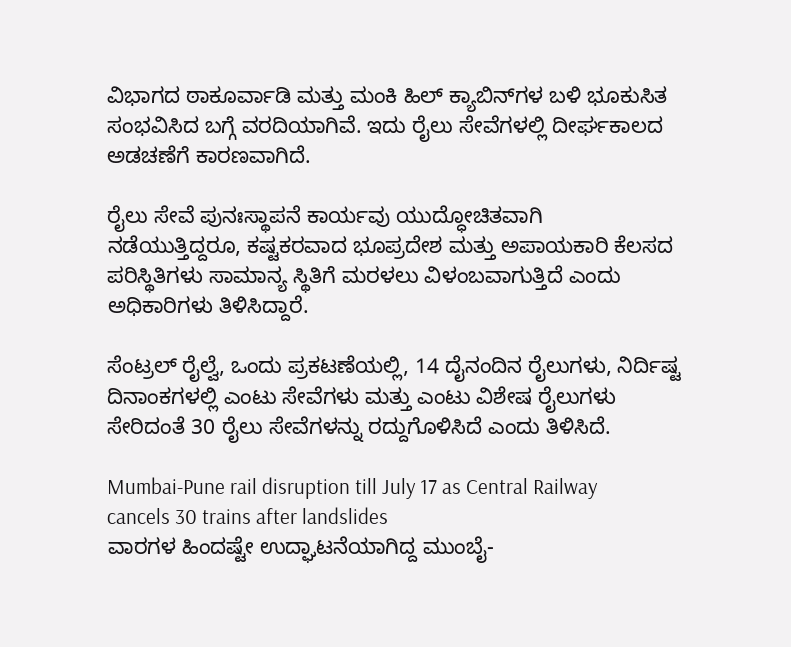ವಿಭಾಗದ ಠಾಕೂರ್ವಾಡಿ ಮತ್ತು ಮಂಕಿ ಹಿಲ್ ಕ್ಯಾಬಿನ್‌ಗಳ ಬಳಿ ಭೂಕುಸಿತ ಸಂಭವಿಸಿದ ಬಗ್ಗೆ ವರದಿಯಾಗಿವೆ. ಇದು ರೈಲು ಸೇವೆಗಳಲ್ಲಿ ದೀರ್ಘಕಾಲದ ಅಡಚಣೆಗೆ ಕಾರಣವಾಗಿದೆ.

ರೈಲು ಸೇವೆ ಪುನಃಸ್ಥಾಪನೆ ಕಾರ್ಯವು ಯುದ್ಧೋಚಿತವಾಗಿ ನಡೆಯುತ್ತಿದ್ದರೂ, ಕಷ್ಟಕರವಾದ ಭೂಪ್ರದೇಶ ಮತ್ತು ಅಪಾಯಕಾರಿ ಕೆಲಸದ ಪರಿಸ್ಥಿತಿಗಳು ಸಾಮಾನ್ಯ ಸ್ಥಿತಿಗೆ ಮರಳಲು ವಿಳಂಬವಾಗುತ್ತಿದೆ ಎಂದು ಅಧಿಕಾರಿಗಳು ತಿಳಿಸಿದ್ದಾರೆ.

ಸೆಂಟ್ರಲ್ ರೈಲ್ವೆ, ಒಂದು ಪ್ರಕಟಣೆಯಲ್ಲಿ, 14 ದೈನಂದಿನ ರೈಲುಗಳು, ನಿರ್ದಿಷ್ಟ ದಿನಾಂಕಗಳಲ್ಲಿ ಎಂಟು ಸೇವೆಗಳು ಮತ್ತು ಎಂಟು ವಿಶೇಷ ರೈಲುಗಳು ಸೇರಿದಂತೆ 30 ರೈಲು ಸೇವೆಗಳನ್ನು ರದ್ದುಗೊಳಿಸಿದೆ ಎಂದು ತಿಳಿಸಿದೆ.

Mumbai-Pune rail disruption till July 17 as Central Railway cancels 30 trains after landslides
ವಾರಗಳ ಹಿಂದಷ್ಟೇ ಉದ್ಘಾಟನೆಯಾಗಿದ್ದ ಮುಂಬೈ-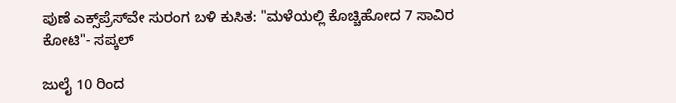ಪುಣೆ ಎಕ್ಸ್‌ಪ್ರೆಸ್‌ವೇ ಸುರಂಗ ಬಳಿ ಕುಸಿತ: "ಮಳೆಯಲ್ಲಿ ಕೊಚ್ಚಿಹೋದ 7 ಸಾವಿರ ಕೋಟಿ"- ಸಪ್ಕಲ್

ಜುಲೈ 10 ರಿಂದ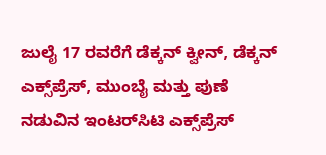ಜುಲೈ 17 ರವರೆಗೆ ಡೆಕ್ಕನ್ ಕ್ವೀನ್, ಡೆಕ್ಕನ್ ಎಕ್ಸ್‌ಪ್ರೆಸ್, ಮುಂಬೈ ಮತ್ತು ಪುಣೆ ನಡುವಿನ ಇಂಟರ್‌ಸಿಟಿ ಎಕ್ಸ್‌ಪ್ರೆಸ್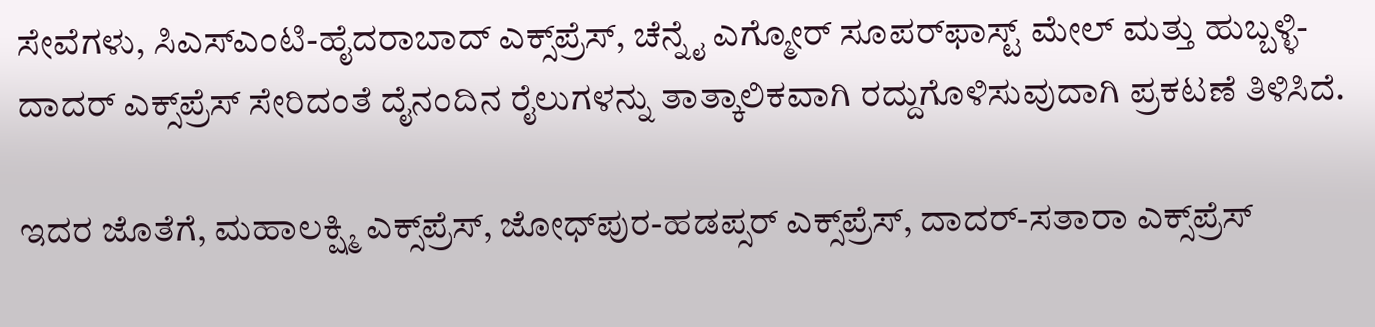ಸೇವೆಗಳು, ಸಿಎಸ್‌ಎಂಟಿ-ಹೈದರಾಬಾದ್ ಎಕ್ಸ್‌ಪ್ರೆಸ್, ಚೆನ್ನೈ ಎಗ್ಮೋರ್ ಸೂಪರ್‌ಫಾಸ್ಟ್ ಮೇಲ್ ಮತ್ತು ಹುಬ್ಬಳ್ಳಿ-ದಾದರ್ ಎಕ್ಸ್‌ಪ್ರೆಸ್ ಸೇರಿದಂತೆ ದೈನಂದಿನ ರೈಲುಗಳನ್ನು ತಾತ್ಕಾಲಿಕವಾಗಿ ರದ್ದುಗೊಳಿಸುವುದಾಗಿ ಪ್ರಕಟಣೆ ತಿಳಿಸಿದೆ.

ಇದರ ಜೊತೆಗೆ, ಮಹಾಲಕ್ಷ್ಮಿ ಎಕ್ಸ್‌ಪ್ರೆಸ್, ಜೋಧ್‌ಪುರ-ಹಡಪ್ಸರ್ ಎಕ್ಸ್‌ಪ್ರೆಸ್, ದಾದರ್-ಸತಾರಾ ಎಕ್ಸ್‌ಪ್ರೆಸ್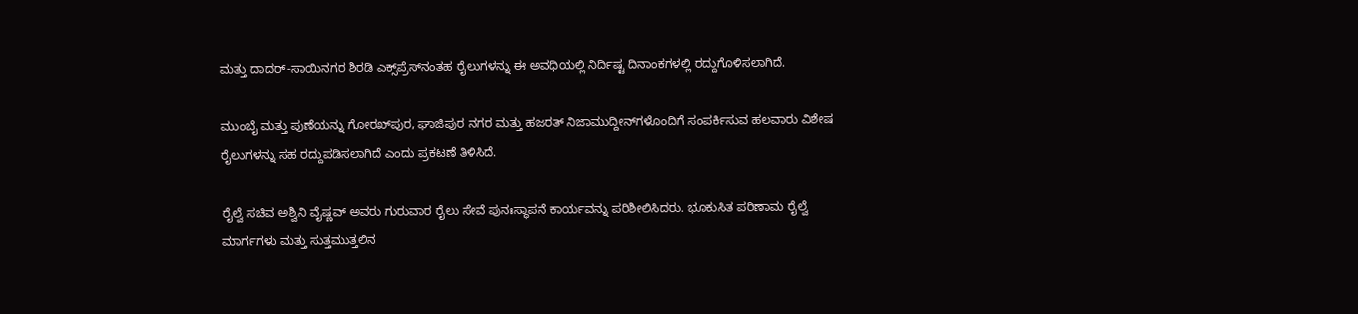ಮತ್ತು ದಾದರ್-ಸಾಯಿನಗರ ಶಿರಡಿ ಎಕ್ಸ್‌ಪ್ರೆಸ್‌ನಂತಹ ರೈಲುಗಳನ್ನು ಈ ಅವಧಿಯಲ್ಲಿ ನಿರ್ದಿಷ್ಟ ದಿನಾಂಕಗಳಲ್ಲಿ ರದ್ದುಗೊಳಿಸಲಾಗಿದೆ.

ಮುಂಬೈ ಮತ್ತು ಪುಣೆಯನ್ನು ಗೋರಖ್‌ಪುರ, ಘಾಜಿಪುರ ನಗರ ಮತ್ತು ಹಜರತ್ ನಿಜಾಮುದ್ದೀನ್‌ಗಳೊಂದಿಗೆ ಸಂಪರ್ಕಿಸುವ ಹಲವಾರು ವಿಶೇಷ ರೈಲುಗಳನ್ನು ಸಹ ರದ್ದುಪಡಿಸಲಾಗಿದೆ ಎಂದು ಪ್ರಕಟಣೆ ತಿಳಿಸಿದೆ.

ರೈಲ್ವೆ ಸಚಿವ ಅಶ್ವಿನಿ ವೈಷ್ಣವ್ ಅವರು ಗುರುವಾರ ರೈಲು ಸೇವೆ ಪುನಃಸ್ಥಾಪನೆ ಕಾರ್ಯವನ್ನು ಪರಿಶೀಲಿಸಿದರು. ಭೂಕುಸಿತ ಪರಿಣಾಮ ರೈಲ್ವೆ ಮಾರ್ಗಗಳು ಮತ್ತು ಸುತ್ತಮುತ್ತಲಿನ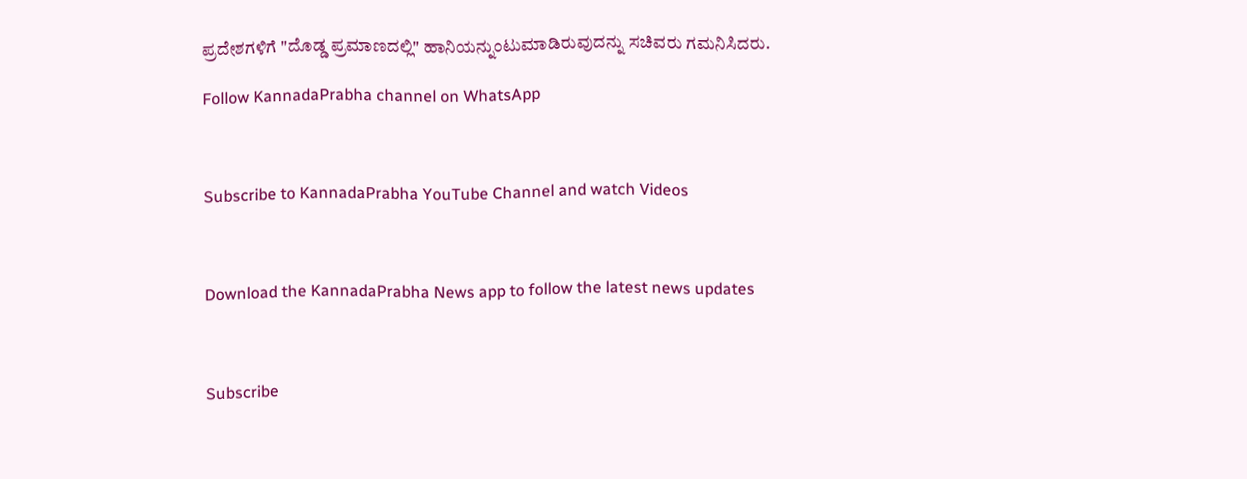ಪ್ರದೇಶಗಳಿಗೆ "ದೊಡ್ಡ ಪ್ರಮಾಣದಲ್ಲಿ" ಹಾನಿಯನ್ನುಂಟುಮಾಡಿರುವುದನ್ನು ಸಚಿವರು ಗಮನಿಸಿದರು.

Follow KannadaPrabha channel on WhatsApp



Subscribe to KannadaPrabha YouTube Channel and watch Videos



Download the KannadaPrabha News app to follow the latest news updates



Subscribe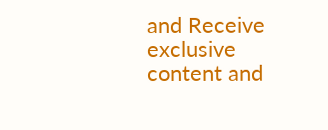and Receive exclusive content and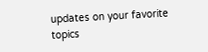updates on your favorite topics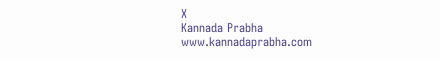X
Kannada Prabha
www.kannadaprabha.com